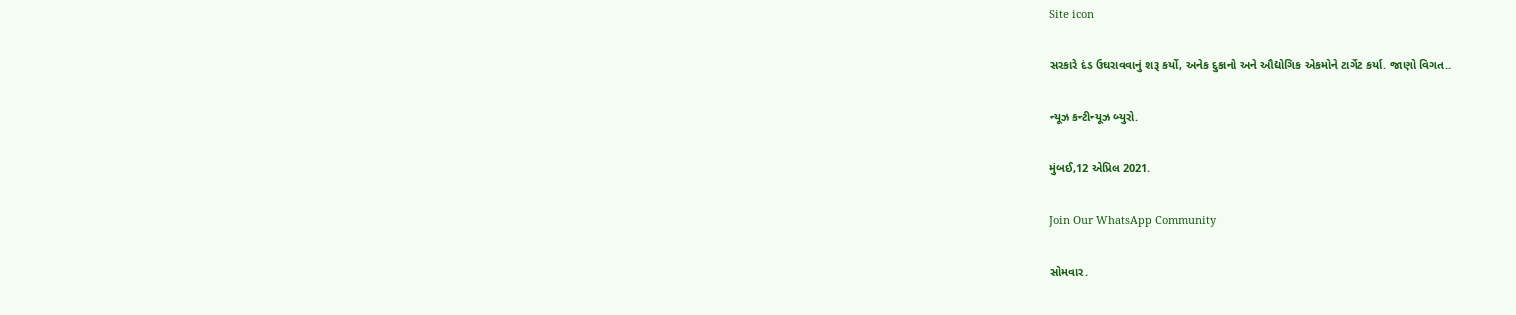Site icon

સરકારે દંડ ઉઘરાવવાનું શરૂ કર્યો, અનેક દુકાનો અને ઔદ્યોગિક એકમોને ટાર્ગેટ કર્યા. જાણો વિગત..

ન્યૂઝ કન્ટીન્યૂઝ બ્યુરો.

મુંબઈ,12 એપ્રિલ 2021.

Join Our WhatsApp Community

સોમવાર.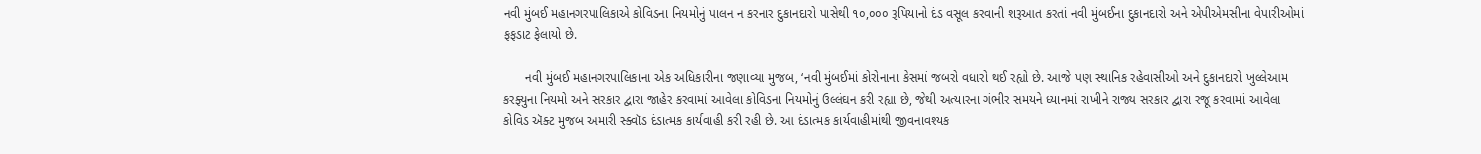નવી મુંબઈ મહાનગરપાલિકાએ કોવિડના નિયમોનું પાલન ન કરનાર દુકાનદારો પાસેથી ૧૦,૦૦૦ રૂપિયાનો દંડ વસૂલ કરવાની શરૂઆત કરતાં નવી મુંબઈના દુકાનદારો અને એપીએમસીના વેપારીઓમાં ફફડાટ ફેલાયો છે.

      નવી મુંબઈ મહાનગરપાલિકાના એક અધિકારીના જણાવ્યા મુજબ, ‘નવી મુંબઈમાં કોરોનાના કેસમાં જબરો વધારો થઈ રહ્યો છે. આજે પણ સ્થાનિક રહેવાસીઓ અને દુકાનદારો ખુલ્લેઆમ કરફ્યુના નિયમો અને સરકાર દ્વારા જાહેર કરવામાં આવેલા કોવિડના નિયમોનું ઉલ્લંઘન કરી રહ્યા છે, જેથી અત્યારના ગંભીર સમયને ધ્યાનમાં રાખીને રાજ્ય સરકાર દ્વારા રજૂ કરવામાં આવેલા કોવિડ ઍક્ટ મુજબ અમારી સ્ક્વૉડ દંડાત્મક કાર્યવાહી કરી રહી છે. આ દંડાત્મક કાર્યવાહીમાંથી જીવનાવશ્યક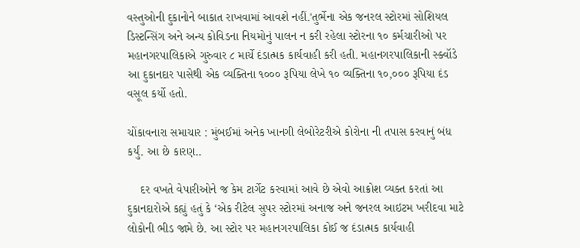વસ્તુઓની દુકાનોને બાકાત રાખવામાં આવશે નહીં.'તુર્ભેના એક જનરલ સ્ટોરમાં સોશિયલ ડિસ્ટન્સિંગ અને અન્ય કોવિડના નિયમોનું પાલન ન કરી રહેલા સ્ટોરના ૧૦ કર્મચારીઓ પર મહાનગરપાલિકાએ ગુરુવાર ૮ માર્ચે દંડાત્મક કાર્યવાહી કરી હતી. મહાનગરપાલિકાની સ્ક્વૉડે આ દુકાનદાર પાસેથી એક વ્યક્તિના ૧૦૦૦ રૂપિયા લેખે ૧૦ વ્યક્તિના ૧૦,૦૦૦ રૂપિયા દંડ વસૂલ કર્યો હતો.

ચોંકાવનારા સમાચાર : મુંબઈમાં અનેક ખાનગી લેબોરેટરીએ કોરોના ની તપાસ કરવાનું બંધ કર્યું. આ છે કારણ..

    દર વખતે વેપારીઓને જ કેમ ટાર્ગેટ કરવામાં આવે છે એવો આક્રોશ વ્યક્ત કરતાં આ દુકાનદારોએ કહ્યું હતું કે ‘એક રીટેલ સુપર સ્ટોરમાં અનાજ અને જનરલ આઇટમ ખરીદવા માટે લોકોની ભીડ જામે છે. આ સ્ટોર પર મહાનગરપાલિકા કોઈ જ દંડાત્મક કાર્યવાહી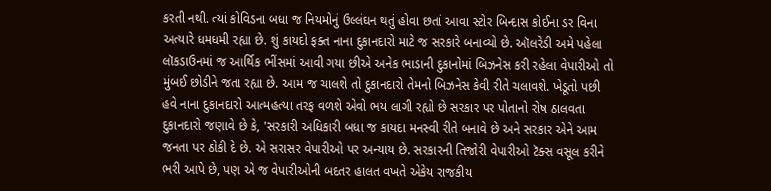કરતી નથી. ત્યાં કોવિડના બધા જ નિયમોનું ઉલ્લંઘન થતું હોવા છતાં આવા સ્ટોર બિન્દાસ કોઈના ડર વિના અત્યારે ધમધમી રહ્યા છે. શું કાયદો ફક્ત નાના દુકાનદારો માટે જ સરકારે બનાવ્યો છે. ઑલરેડી અમે પહેલા લૉકડાઉનમાં જ આર્થિક ભીંસમાં આવી ગયા છીએ અનેક ભાડાની દુકાનોમાં બિઝનેસ કરી રહેલા વેપારીઓ તો મુંબઈ છોડીને જતા રહ્યા છે. આમ જ ચાલશે તો દુકાનદારો તેમનો બિઝનેસ કેવી રીતે ચલાવશે. ખેડૂતો પછી હવે નાના દુકાનદારો આત્મહત્યા તરફ વળશે એવો ભય લાગી રહ્યો છે સરકાર પર પોતાનો રોષ ઠાલવતા દુકાનદારો જણાવે છે કે, 'સરકારી અધિકારી બધા જ કાયદા મનસ્વી રીતે બનાવે છે અને સરકાર એને આમ જનતા પર ઠોકી દે છે. એ સરાસર વેપારીઓ પર અન્યાય છે. સરકારની તિજોરી વેપારીઓ ટૅક્સ વસૂલ કરીને ભરી આપે છે, પણ એ જ વેપારીઓની બદતર હાલત વખતે એકેય રાજકીય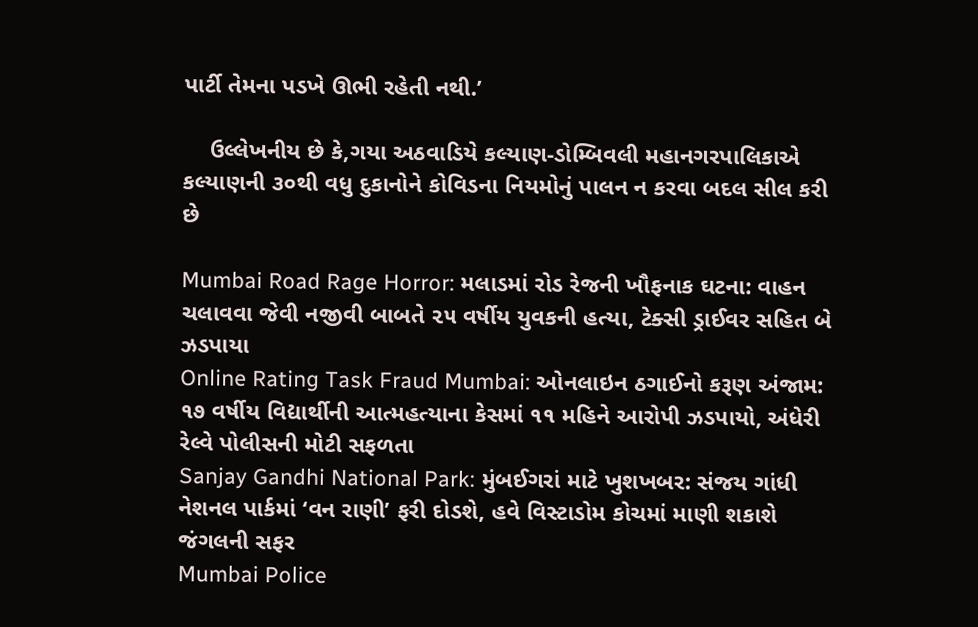પાર્ટી તેમના પડખે ઊભી રહેતી નથી.’

    ઉલ્લેખનીય છે કે,ગયા અઠવાડિયે કલ્યાણ-ડોમ્બિવલી મહાનગરપાલિકાએ કલ્યાણની ૩૦થી વધુ દુકાનોને કોવિડના નિયમોનું પાલન ન કરવા બદલ સીલ કરી છે

Mumbai Road Rage Horror: મલાડમાં રોડ રેજની ખૌફનાક ઘટના: વાહન ચલાવવા જેવી નજીવી બાબતે ૨૫ વર્ષીય યુવકની હત્યા, ટેક્સી ડ્રાઈવર સહિત બે ઝડપાયા
Online Rating Task Fraud Mumbai: ઓનલાઇન ઠગાઈનો કરૂણ અંજામ: ૧૭ વર્ષીય વિદ્યાર્થીની આત્મહત્યાના કેસમાં ૧૧ મહિને આરોપી ઝડપાયો, અંધેરી રેલ્વે પોલીસની મોટી સફળતા
Sanjay Gandhi National Park: મુંબઈગરાં માટે ખુશખબર: સંજય ગાંધી નેશનલ પાર્કમાં ‘વન રાણી’ ફરી દોડશે, હવે વિસ્ટાડોમ કોચમાં માણી શકાશે જંગલની સફર
Mumbai Police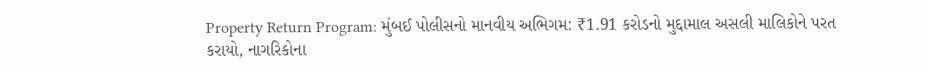Property Return Program: મુંબઈ પોલીસનો માનવીય અભિગમ: ₹1.91 કરોડનો મુદ્દામાલ અસલી માલિકોને પરત કરાયો, નાગરિકોના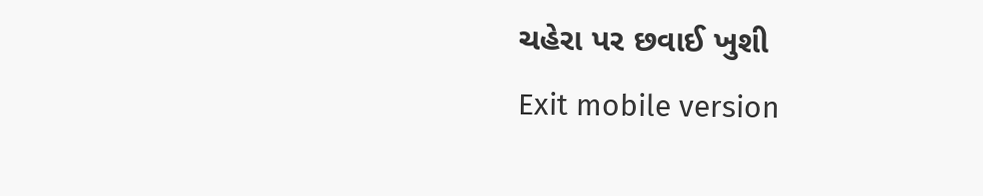ચહેરા પર છવાઈ ખુશી
Exit mobile version